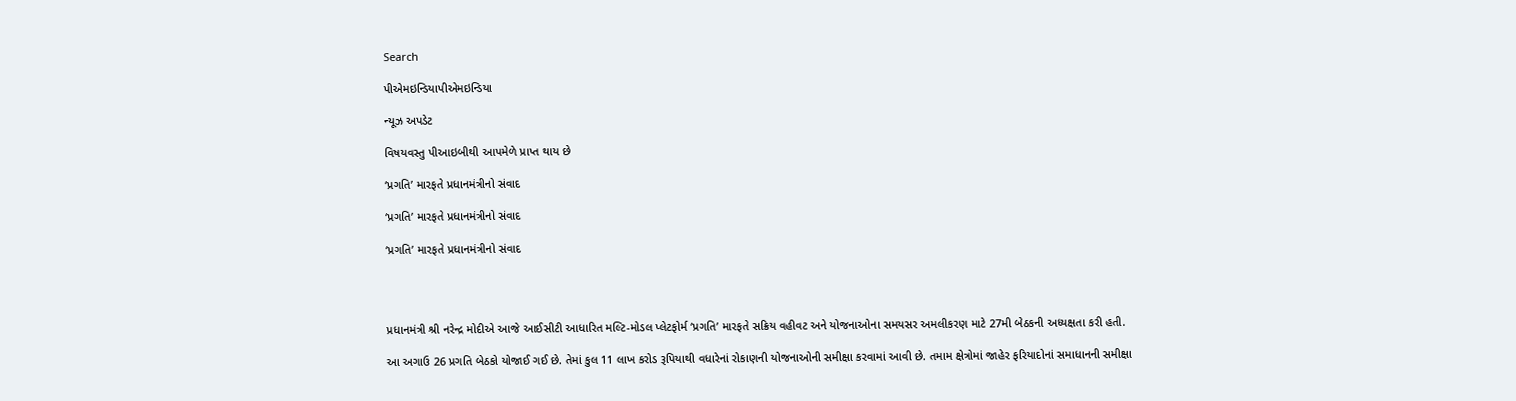Search

પીએમઇન્ડિયાપીએમઇન્ડિયા

ન્યૂઝ અપડેટ

વિષયવસ્તુ પીઆઇબીથી આપમેળે પ્રાપ્ત થાય છે

‘પ્રગતિ’ મારફતે પ્રધાનમંત્રીનો સંવાદ

‘પ્રગતિ’ મારફતે પ્રધાનમંત્રીનો સંવાદ

‘પ્રગતિ’ મારફતે પ્રધાનમંત્રીનો સંવાદ




પ્રધાનમંત્રી શ્રી નરેન્દ્ર મોદીએ આજે આઈસીટી આધારિત મલ્ટિ-મોડલ પ્લેટફોર્મ ‘પ્રગતિ’ મારફતે સક્રિય વહીવટ અને યોજનાઓના સમયસર અમલીકરણ માટે 27મી બેઠકની અધ્યક્ષતા કરી હતી.

આ અગાઉ 26 પ્રગતિ બેઠકો યોજાઈ ગઈ છે. તેમાં કુલ 11 લાખ કરોડ રૂપિયાથી વધારેનાં રોકાણની યોજનાઓની સમીક્ષા કરવામાં આવી છે. તમામ ક્ષેત્રોમાં જાહેર ફરિયાદોનાં સમાધાનની સમીક્ષા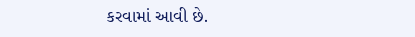કરવામાં આવી છે.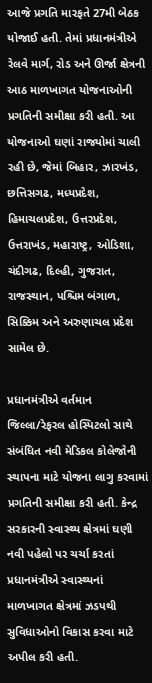આજે પ્રગતિ મારફતે 27મી બેઠક યોજાઈ હતી. તેમાં પ્રધાનમંત્રીએ રેલવે માર્ગ, રોડ અને ઊર્જા ક્ષેત્રની આઠ માળખાગત યોજનાઓની પ્રગતિની સમીક્ષા કરી હતી. આ યોજનાઓ ઘણાં રાજ્યોમાં ચાલી રહી છે, જેમાં બિહાર, ઝારખંડ, છત્તિસગઢ, મધ્યપ્રદેશ, હિમાચલપ્રદેશ, ઉત્તરપ્રદેશ, ઉત્તરાખંડ, મહારાષ્ટ્ર, ઓડિશા, ચંદીગઢ, દિલ્હી, ગુજરાત, રાજસ્થાન, પશ્ચિમ બંગાળ, સિક્કિમ અને અરુણાચલ પ્રદેશ સામેલ છે.

પ્રધાનમંત્રીએ વર્તમાન જિલ્લા/રેફરલ હોસ્પિટલો સાથે સંબંધિત નવી મેડિકલ કોલેજોની સ્થાપના માટે યોજના લાગુ કરવામાં પ્રગતિની સમીક્ષા કરી હતી. કેન્દ્ર સરકારની સ્વાસ્થ્ય ક્ષેત્રમાં ઘણી નવી પહેલો પર ચર્ચા કરતાં પ્રધાનમંત્રીએ સ્વાસ્થ્યનાં માળખાગત ક્ષેત્રમાં ઝડપથી સુવિધાઓનો વિકાસ કરવા માટે અપીલ કરી હતી.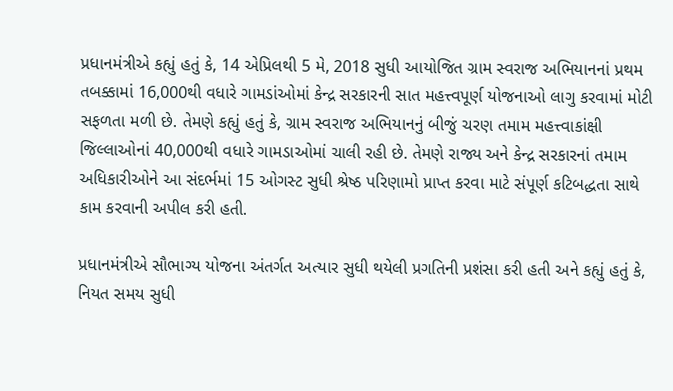પ્રધાનમંત્રીએ કહ્યું હતું કે, 14 એપ્રિલથી 5 મે, 2018 સુધી આયોજિત ગ્રામ સ્વરાજ અભિયાનનાં પ્રથમ તબક્કામાં 16,000થી વધારે ગામડાંઓમાં કેન્દ્ર સરકારની સાત મહત્ત્વપૂર્ણ યોજનાઓ લાગુ કરવામાં મોટી સફળતા મળી છે. તેમણે કહ્યું હતું કે, ગ્રામ સ્વરાજ અભિયાનનું બીજું ચરણ તમામ મહત્ત્વાકાંક્ષી જિલ્લાઓનાં 40,000થી વધારે ગામડાઓમાં ચાલી રહી છે. તેમણે રાજ્ય અને કેન્દ્ર સરકારનાં તમામ અધિકારીઓને આ સંદર્ભમાં 15 ઓગસ્ટ સુધી શ્રેષ્ઠ પરિણામો પ્રાપ્ત કરવા માટે સંપૂર્ણ કટિબદ્ધતા સાથે કામ કરવાની અપીલ કરી હતી.

પ્રધાનમંત્રીએ સૌભાગ્ય યોજના અંતર્ગત અત્યાર સુધી થયેલી પ્રગતિની પ્રશંસા કરી હતી અને કહ્યું હતું કે, નિયત સમય સુધી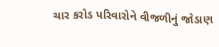ચાર કરોડ પરિવારોને વીજળીનું જોડાણ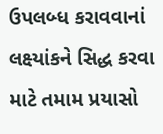ઉપલબ્ધ કરાવવાનાં લક્ષ્યાંકને સિદ્ધ કરવા માટે તમામ પ્રયાસો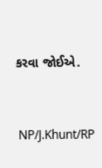કરવા જોઈએ.



 NP/J.Khunt/RP